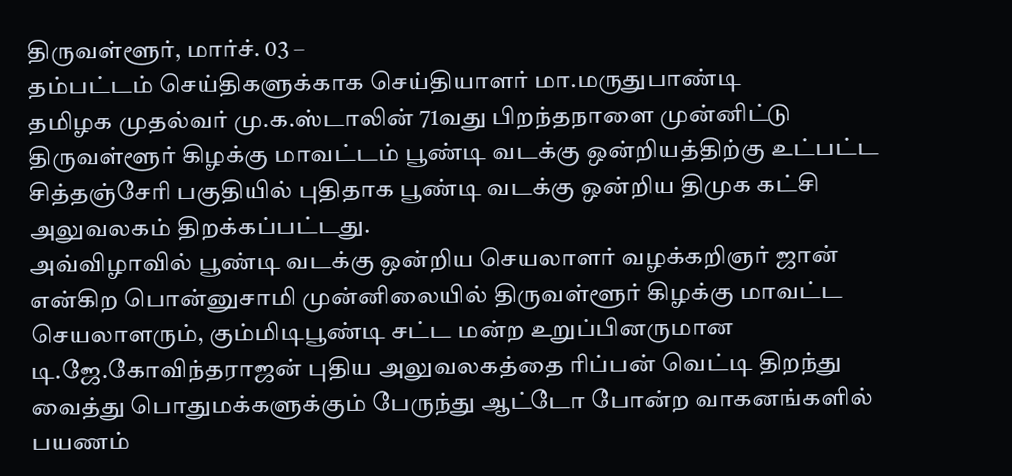திருவள்ளூர், மார்ச். 03 –
தம்பட்டம் செய்திகளுக்காக செய்தியாளர் மா.மருதுபாண்டி
தமிழக முதல்வர் மு.க.ஸ்டாலின் 71வது பிறந்தநாளை முன்னிட்டு திருவள்ளூர் கிழக்கு மாவட்டம் பூண்டி வடக்கு ஒன்றியத்திற்கு உட்பட்ட சித்தஞ்சேரி பகுதியில் புதிதாக பூண்டி வடக்கு ஒன்றிய திமுக கட்சி அலுவலகம் திறக்கப்பட்டது.
அவ்விழாவில் பூண்டி வடக்கு ஒன்றிய செயலாளர் வழக்கறிஞர் ஜான் என்கிற பொன்னுசாமி முன்னிலையில் திருவள்ளூர் கிழக்கு மாவட்ட செயலாளரும், கும்மிடிபூண்டி சட்ட மன்ற உறுப்பினருமான டி.ஜே.கோவிந்தராஜன் புதிய அலுவலகத்தை ரிப்பன் வெட்டி திறந்து வைத்து பொதுமக்களுக்கும் பேருந்து ஆட்டோ போன்ற வாகனங்களில் பயணம்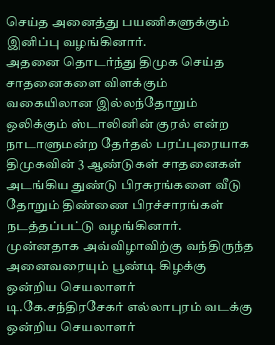செய்த அனைத்து பயணிகளுக்கும் இனிப்பு வழங்கினார்.
அதனை தொடர்ந்து திமுக செய்த சாதனைகளை விளக்கும் வகையிலான இல்லந்தோறும் ஒலிக்கும் ஸ்டாலினின் குரல் என்ற நாடாளுமன்ற தேர்தல் பரப்புரையாக திமுகவின் 3 ஆண்டுகள் சாதனைகள் அடங்கிய துண்டு பிரசுரங்களை வீடு தோறும் திண்ணை பிரச்சாரங்கள் நடத்தப்பட்டு வழங்கினார்.
முன்னதாக அவ்விழாவிற்கு வந்திருந்த அனைவரையும் பூண்டி கிழக்கு ஒன்றிய செயலாளர் டி.கே.சந்திரசேகர் எல்லாபுரம் வடக்கு ஒன்றிய செயலாளர்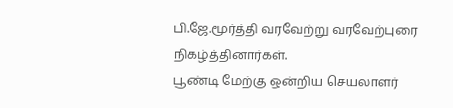பி.ஜே.மூர்த்தி வரவேற்று வரவேற்புரை நிகழ்த்தினார்கள்.
பூண்டி மேற்கு ஒன்றிய செயலாளர்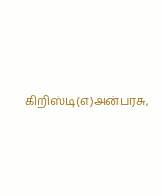கிறிஸ்டி(எ)அன்பரசு,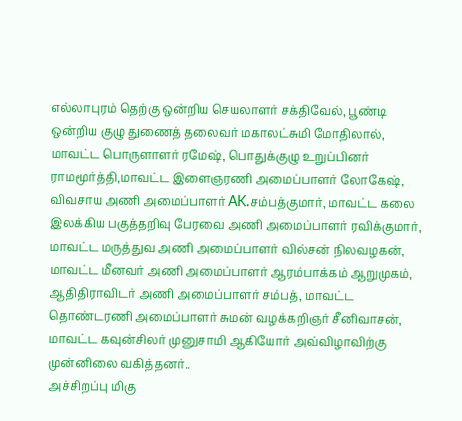எல்லாபுரம் தெற்கு ஒன்றிய செயலாளர் சக்திவேல், பூண்டி ஒன்றிய குழு துணைத் தலைவர் மகாலட்சுமி மோதிலால், மாவட்ட பொருளாளர் ரமேஷ், பொதுக்குழு உறுப்பினர் ராமமூர்த்தி,மாவட்ட இளைஞரணி அமைப்பாளர் லோகேஷ், விவசாய அணி அமைப்பாளர் AK.சம்பத்குமார், மாவட்ட கலை இலக்கிய பகுத்தறிவு பேரவை அணி அமைப்பாளர் ரவிக்குமார், மாவட்ட மருத்துவ அணி அமைப்பாளர் வில்சன் நிலவழகன், மாவட்ட மீனவர் அணி அமைப்பாளர் ஆரம்பாக்கம் ஆறுமுகம், ஆதிதிராவிடர் அணி அமைப்பாளர் சம்பத், மாவட்ட தொண்டரணி அமைப்பாளர் சுமன் வழக்கறிஞர் சீனிவாசன், மாவட்ட கவுன்சிலர் முனுசாமி ஆகியோர் அவ்விழாவிற்கு முன்னிலை வகித்தனர்..
அச்சிறப்பு மிகு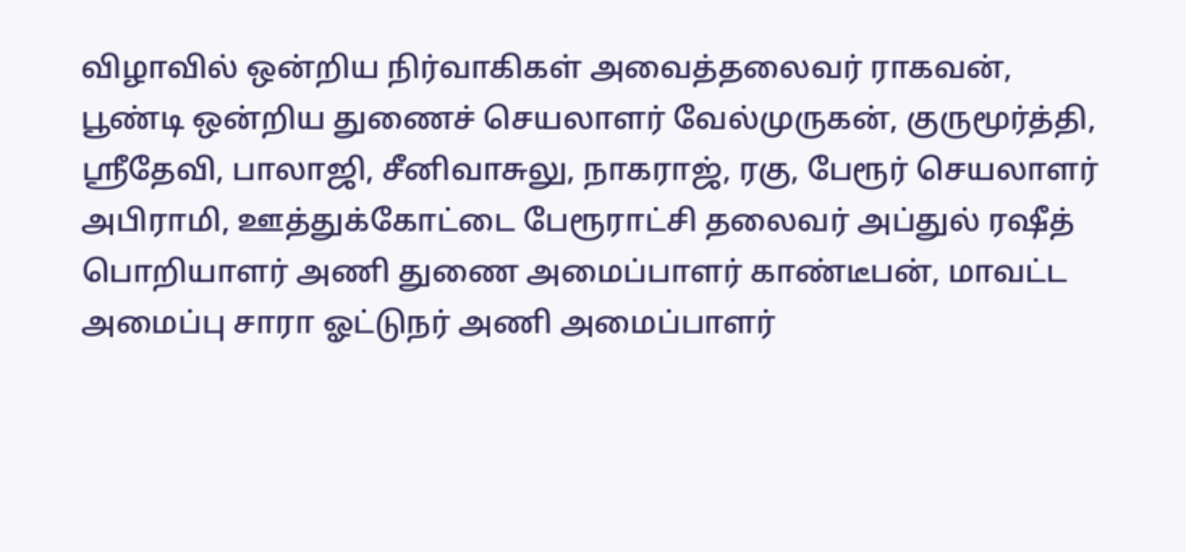விழாவில் ஒன்றிய நிர்வாகிகள் அவைத்தலைவர் ராகவன், பூண்டி ஒன்றிய துணைச் செயலாளர் வேல்முருகன், குருமூர்த்தி, ஸ்ரீதேவி, பாலாஜி, சீனிவாசுலு, நாகராஜ், ரகு, பேரூர் செயலாளர் அபிராமி, ஊத்துக்கோட்டை பேரூராட்சி தலைவர் அப்துல் ரஷீத் பொறியாளர் அணி துணை அமைப்பாளர் காண்டீபன், மாவட்ட அமைப்பு சாரா ஓட்டுநர் அணி அமைப்பாளர்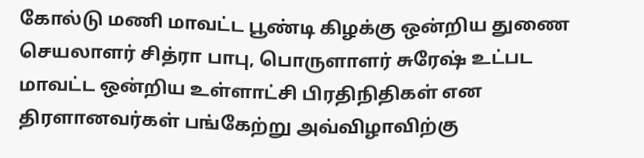கோல்டு மணி மாவட்ட பூண்டி கிழக்கு ஒன்றிய துணை செயலாளர் சித்ரா பாபு, பொருளாளர் சுரேஷ் உட்பட மாவட்ட ஒன்றிய உள்ளாட்சி பிரதிநிதிகள் என திரளானவர்கள் பங்கேற்று அவ்விழாவிற்கு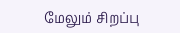மேலும் சிறப்பு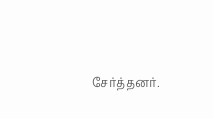சேர்த்தனர்.